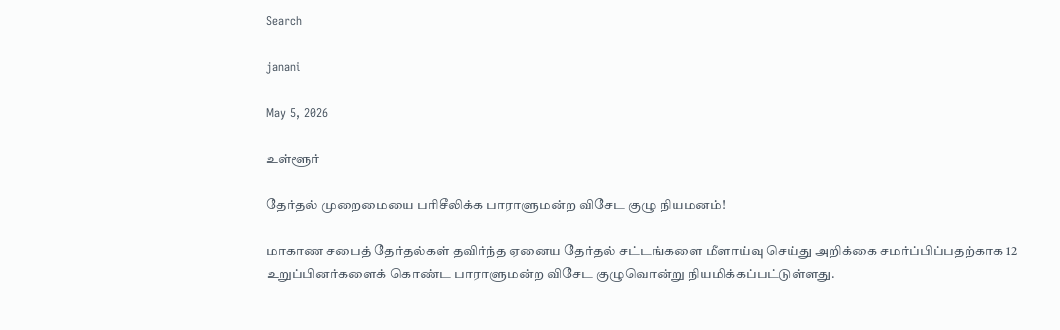Search

janani

May 5, 2026

உள்ளூர்

தேர்தல் முறைமையை பரிசீலிக்க பாராளுமன்ற விசேட குழு நியமனம்!

மாகாண சபைத் தேர்தல்கள் தவிர்ந்த ஏனைய தேர்தல் சட்டங்களை மீளாய்வு செய்து அறிக்கை சமர்ப்பிப்பதற்காக 12 உறுப்பினர்களைக் கொண்ட பாராளுமன்ற விசேட குழுவொன்று நியமிக்கப்பட்டுள்ளது.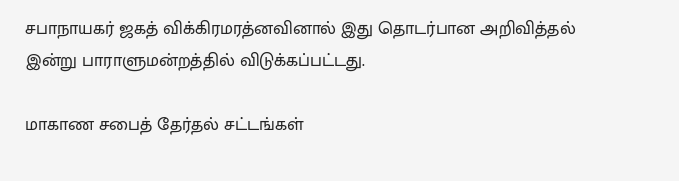சபாநாயகர் ஜகத் விக்கிரமரத்னவினால் இது தொடர்பான அறிவித்தல் இன்று பாராளுமன்றத்தில் விடுக்கப்பட்டது.

மாகாண சபைத் தேர்தல் சட்டங்கள்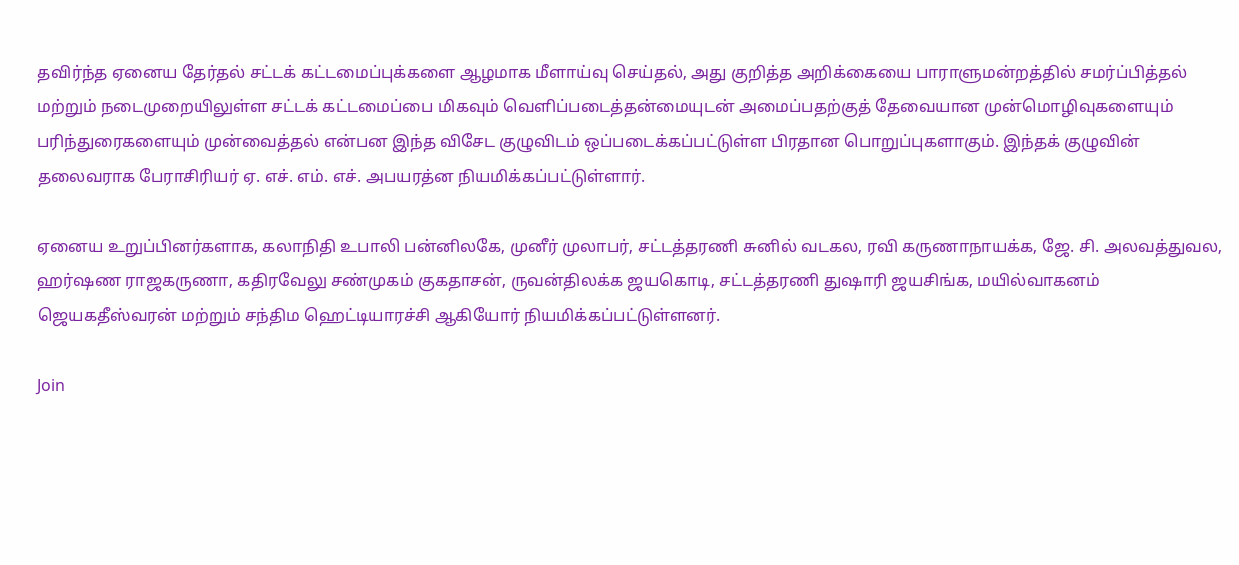தவிர்ந்த ஏனைய தேர்தல் சட்டக் கட்டமைப்புக்களை ஆழமாக மீளாய்வு செய்தல், அது குறித்த அறிக்கையை பாராளுமன்றத்தில் சமர்ப்பித்தல் மற்றும் நடைமுறையிலுள்ள சட்டக் கட்டமைப்பை மிகவும் வெளிப்படைத்தன்மையுடன் அமைப்பதற்குத் தேவையான முன்மொழிவுகளையும் பரிந்துரைகளையும் முன்வைத்தல் என்பன இந்த விசேட குழுவிடம் ஒப்படைக்கப்பட்டுள்ள பிரதான பொறுப்புகளாகும். இந்தக் குழுவின் தலைவராக பேராசிரியர் ஏ. எச். எம். எச். அபயரத்ன நியமிக்கப்பட்டுள்ளார்.

ஏனைய உறுப்பினர்களாக, கலாநிதி உபாலி பன்னிலகே, முனீர் முலாபர், சட்டத்தரணி சுனில் வடகல, ரவி கருணாநாயக்க, ஜே. சி. அலவத்துவல, ஹர்ஷண ராஜகருணா, கதிரவேலு சண்முகம் குகதாசன், ருவன்திலக்க ஜயகொடி, சட்டத்தரணி துஷாரி ஜயசிங்க, மயில்வாகனம் ஜெயகதீஸ்வரன் மற்றும் சந்திம ஹெட்டியாரச்சி ஆகியோர் நியமிக்கப்பட்டுள்ளனர்.

Join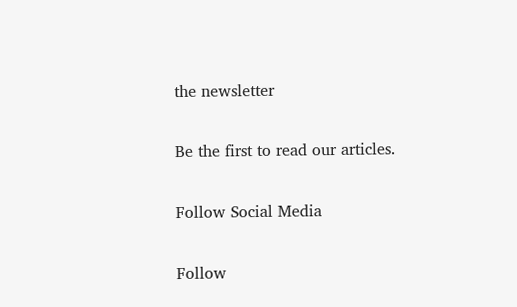the newsletter

Be the first to read our articles.

Follow Social Media

Follow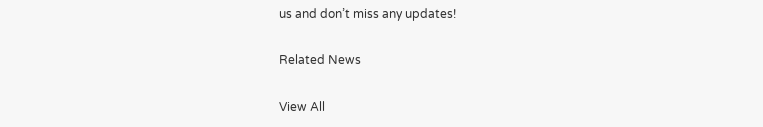us and don’t miss any updates!

Related News

View All